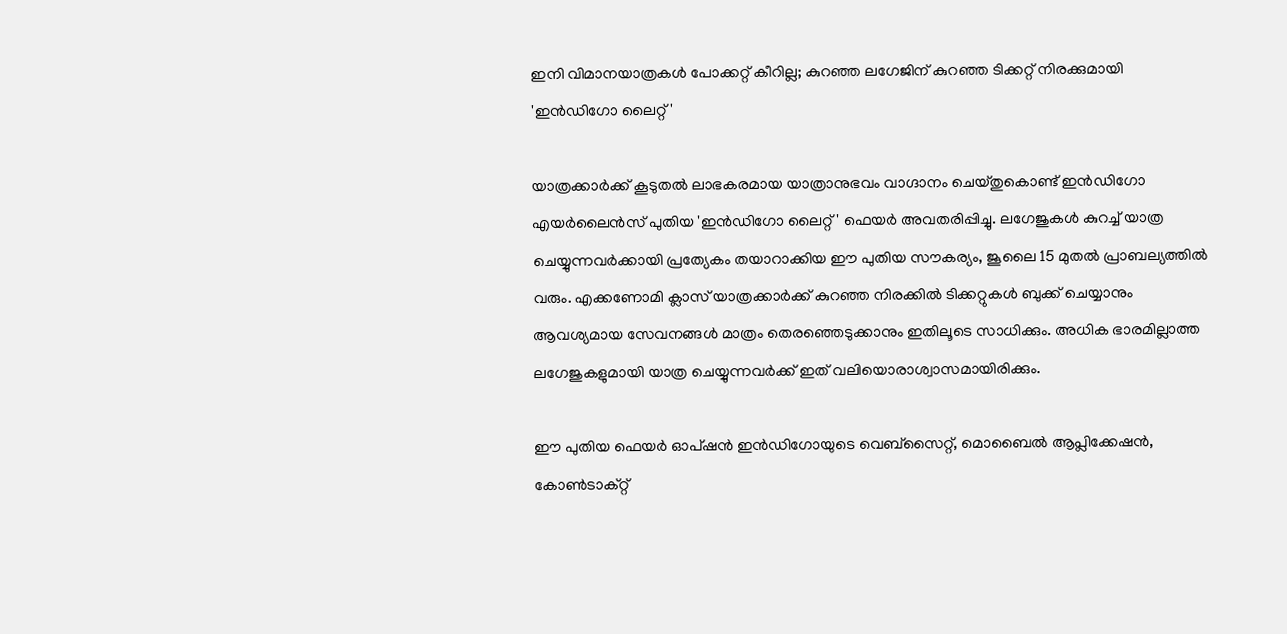ഇനി വിമാനയാത്രകൾ പോക്കറ്റ് കീറില്ല; കുറഞ്ഞ ലഗേജിന് കുറഞ്ഞ ടിക്കറ്റ് നിരക്കുമായി 'ഇൻഡിഗോ ലൈറ്റ്'

യാത്രക്കാർക്ക് കൂടുതൽ ലാഭകരമായ യാത്രാനുഭവം വാഗ്ദാനം ചെയ്തുകൊണ്ട് ഇൻഡിഗോ എയർലൈൻസ് പുതിയ 'ഇൻഡിഗോ ലൈറ്റ്' ഫെയർ അവതരിപ്പിച്ചു. ലഗേജുകൾ കുറച്ച് യാത്ര ചെയ്യുന്നവർക്കായി പ്രത്യേകം തയാറാക്കിയ ഈ പുതിയ സൗകര്യം, ജൂലൈ 15 മുതൽ പ്രാബല്യത്തിൽ വരും. എക്കണോമി ക്ലാസ് യാത്രക്കാർക്ക് കുറഞ്ഞ നിരക്കിൽ ടിക്കറ്റുകൾ ബുക്ക് ചെയ്യാനും ആവശ്യമായ സേവനങ്ങൾ മാത്രം തെരഞ്ഞെടുക്കാനും ഇതിലൂടെ സാധിക്കും. അധിക ഭാരമില്ലാത്ത ലഗേജുകളുമായി യാത്ര ചെയ്യുന്നവർക്ക് ഇത് വലിയൊരാശ്വാസമായിരിക്കും.

ഈ പുതിയ ഫെയർ ഓപ്ഷൻ ഇൻഡിഗോയുടെ വെബ്സൈറ്റ്, മൊബൈൽ ആപ്ലിക്കേഷൻ, കോൺടാക്റ്റ്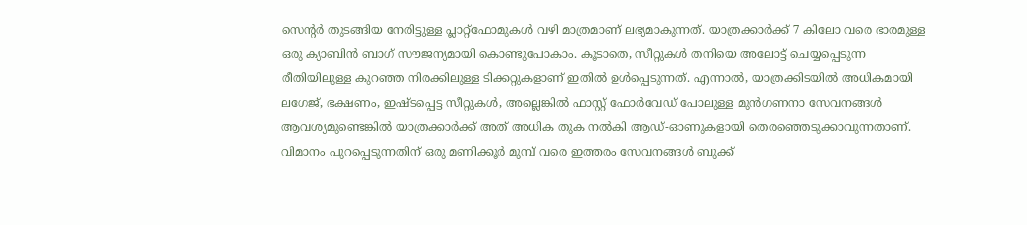സെന്റർ തുടങ്ങിയ നേരിട്ടുള്ള പ്ലാറ്റ്‌ഫോമുകൾ വഴി മാത്രമാണ് ലഭ്യമാകുന്നത്. യാത്രക്കാർക്ക് 7 കിലോ വരെ ഭാരമുള്ള ഒരു ക്യാബിൻ ബാഗ് സൗജന്യമായി കൊണ്ടുപോകാം. കൂടാതെ, സീറ്റുകൾ തനിയെ അലോട്ട് ചെയ്യപ്പെടുന്ന രീതിയിലുള്ള കുറഞ്ഞ നിരക്കിലുള്ള ടിക്കറ്റുകളാണ് ഇതിൽ ഉൾപ്പെടുന്നത്. എന്നാൽ, യാത്രക്കിടയിൽ അധികമായി ലഗേജ്, ഭക്ഷണം, ഇഷ്ടപ്പെട്ട സീറ്റുകൾ, അല്ലെങ്കിൽ ഫാസ്റ്റ് ഫോർവേഡ് പോലുള്ള മുൻഗണനാ സേവനങ്ങൾ ആവശ്യമുണ്ടെങ്കിൽ യാത്രക്കാർക്ക് അത് അധിക തുക നൽകി ആഡ്-ഓണുകളായി തെരഞ്ഞെടുക്കാവുന്നതാണ്. വിമാനം പുറപ്പെടുന്നതിന് ഒരു മണിക്കൂർ മുമ്പ് വരെ ഇത്തരം സേവനങ്ങൾ ബുക്ക്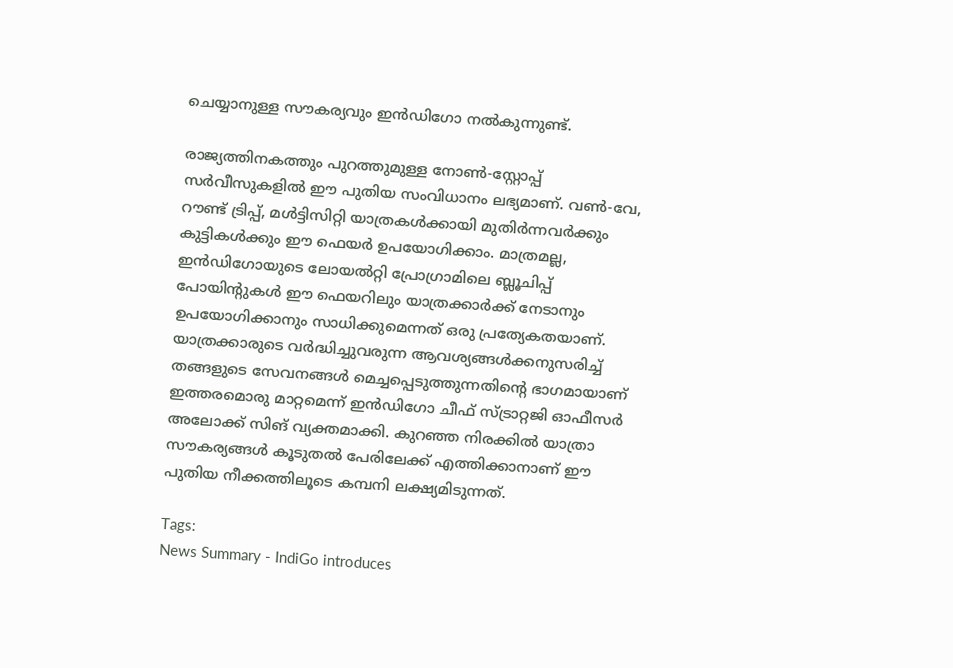ചെയ്യാനുള്ള സൗകര്യവും ഇൻഡിഗോ നൽകുന്നുണ്ട്.

രാജ്യത്തിനകത്തും പുറത്തുമുള്ള നോൺ-സ്റ്റോപ്പ് സർവീസുകളിൽ ഈ പുതിയ സംവിധാനം ലഭ്യമാണ്. വൺ-വേ, റൗണ്ട് ട്രിപ്പ്, മൾട്ടിസിറ്റി യാത്രകൾക്കായി മുതിർന്നവർക്കും കുട്ടികൾക്കും ഈ ഫെയർ ഉപയോഗിക്കാം. മാത്രമല്ല, ഇൻഡിഗോയുടെ ലോയൽറ്റി പ്രോഗ്രാമിലെ ബ്ലൂചിപ്പ് പോയിന്റുകൾ ഈ ഫെയറിലും യാത്രക്കാർക്ക് നേടാനും ഉപയോഗിക്കാനും സാധിക്കുമെന്നത് ഒരു പ്രത്യേകതയാണ്. യാത്രക്കാരുടെ വർദ്ധിച്ചുവരുന്ന ആവശ്യങ്ങൾക്കനുസരിച്ച് തങ്ങളുടെ സേവനങ്ങൾ മെച്ചപ്പെടുത്തുന്നതിന്റെ ഭാഗമായാണ് ഇത്തരമൊരു മാറ്റമെന്ന് ഇൻഡിഗോ ചീഫ് സ്ട്രാറ്റജി ഓഫീസർ അലോക്ക് സിങ് വ്യക്തമാക്കി. കുറഞ്ഞ നിരക്കിൽ യാത്രാ സൗകര്യങ്ങൾ കൂടുതൽ പേരിലേക്ക് എത്തിക്കാനാണ് ഈ പുതിയ നീക്കത്തിലൂടെ കമ്പനി ലക്ഷ്യമിടുന്നത്.

Tags:
News Summary - IndiGo introduces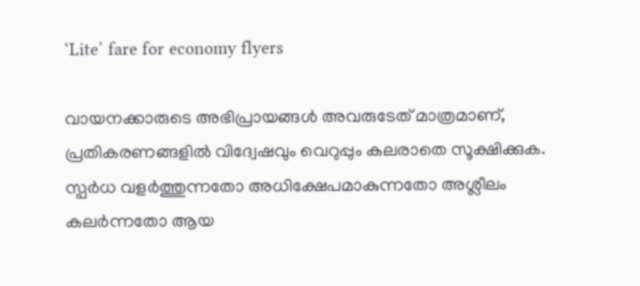‘Lite’ fare for economy flyers

വായനക്കാരുടെ അഭിപ്രായങ്ങള്‍ അവരുടേത് മാത്രമാണ്, പ്രതികരണങ്ങളിൽ വിദ്വേഷവും വെറുപ്പും കലരാതെ സൂക്ഷിക്കുക. സ്പർധ വളർത്തുന്നതോ അധിക്ഷേപമാകുന്നതോ അശ്ലീലം കലർന്നതോ ആയ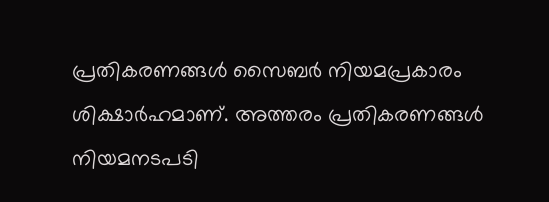പ്രതികരണങ്ങൾ സൈബർ നിയമപ്രകാരം ശിക്ഷാർഹമാണ്. അത്തരം പ്രതികരണങ്ങൾ നിയമനടപടി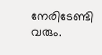നേരിടേണ്ടി വരും.